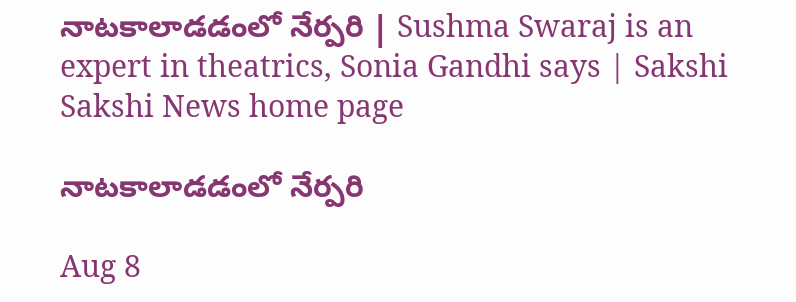నాటకాలాడడంలో నేర్పరి | Sushma Swaraj is an expert in theatrics, Sonia Gandhi says | Sakshi
Sakshi News home page

నాటకాలాడడంలో నేర్పరి

Aug 8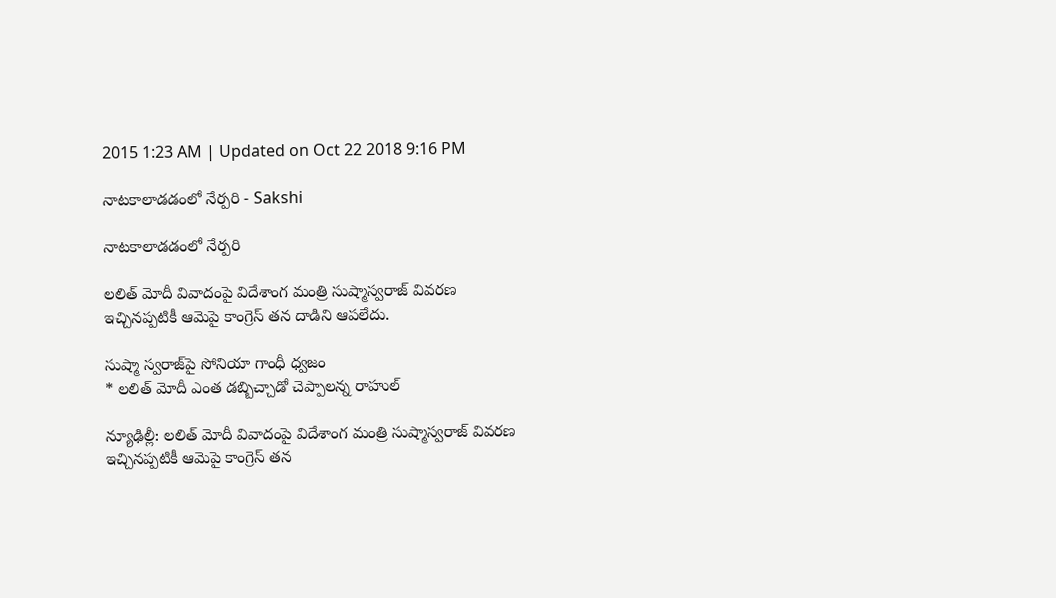2015 1:23 AM | Updated on Oct 22 2018 9:16 PM

నాటకాలాడడంలో నేర్పరి - Sakshi

నాటకాలాడడంలో నేర్పరి

లలిత్ మోదీ వివాదంపై విదేశాంగ మంత్రి సుష్మాస్వరాజ్ వివరణ ఇచ్చినప్పటికీ ఆమెపై కాంగ్రెస్ తన దాడిని ఆపలేదు.

సుష్మా స్వరాజ్‌పై సోనియా గాంధీ ధ్వజం
* లలిత్ మోదీ ఎంత డబ్బిచ్చాడో చెప్పాలన్న రాహుల్

న్యూఢిల్లీ: లలిత్ మోదీ వివాదంపై విదేశాంగ మంత్రి సుష్మాస్వరాజ్ వివరణ  ఇచ్చినప్పటికీ ఆమెపై కాంగ్రెస్ తన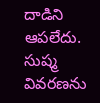దాడిని ఆపలేదు. సుష్మ వివరణను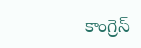కాంగ్రెస్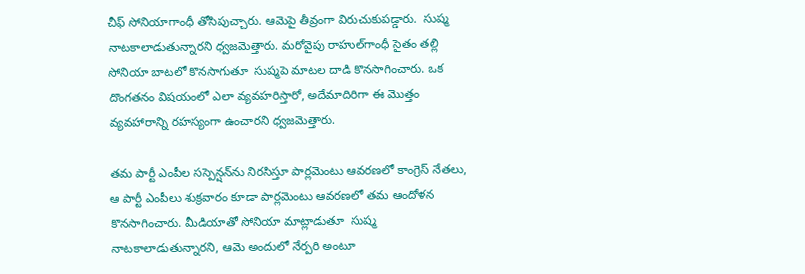చీఫ్ సోనియాగాంధీ తోసిపుచ్చారు. ఆమెపై తీవ్రంగా విరుచుకుపడ్డారు.  సుష్మ నాటకాలాడుతున్నారని ధ్వజమెత్తారు. మరోవైపు రాహుల్‌గాంధీ సైతం తల్లి సోనియా బాటలో కొనసాగుతూ  సుష్మపె మాటల దాడి కొనసాగించారు. ఒక దొంగతనం విషయంలో ఎలా వ్యవహరిస్తారో, అదేమాదిరిగా ఈ మొత్తం వ్యవహారాన్ని రహస్యంగా ఉంచారని ధ్వజమెత్తారు.

తమ పార్టీ ఎంపీల సస్పెన్షన్‌ను నిరసిస్తూ పార్లమెంటు ఆవరణలో కాంగ్రెస్ నేతలు, ఆ పార్టీ ఎంపీలు శుక్రవారం కూడా పార్లమెంటు ఆవరణలో తమ ఆందోళన కొనసాగించారు. మీడియాతో సోనియా మాట్లాడుతూ  సుష్మ  నాటకాలాడుతున్నారని, ఆమె అందులో నేర్పరి అంటూ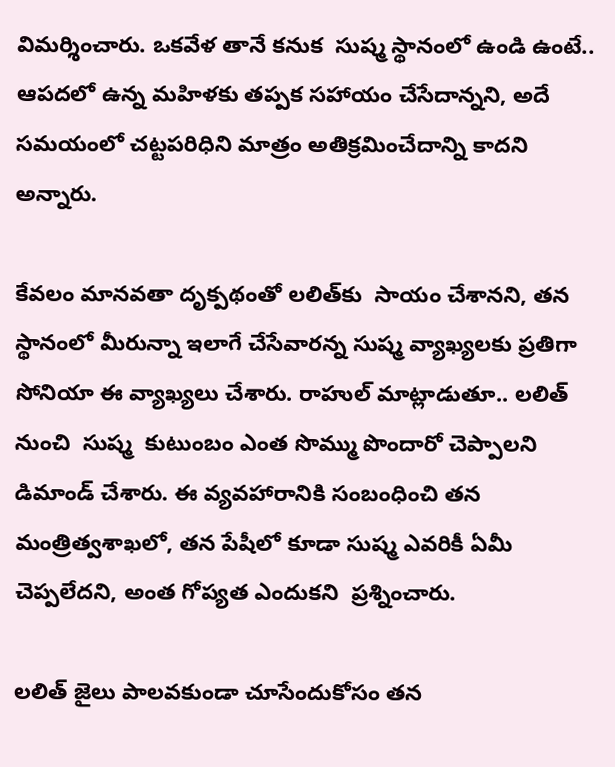విమర్శించారు. ఒకవేళ తానే కనుక  సుష్మ స్థానంలో ఉండి ఉంటే.. ఆపదలో ఉన్న మహిళకు తప్పక సహాయం చేసేదాన్నని, అదే సమయంలో చట్టపరిధిని మాత్రం అతిక్రమించేదాన్ని కాదని అన్నారు.

కేవలం మానవతా దృక్పథంతో లలిత్‌కు  సాయం చేశానని, తన స్థానంలో మీరున్నా ఇలాగే చేసేవారన్న సుష్మ వ్యాఖ్యలకు ప్రతిగా సోనియా ఈ వ్యాఖ్యలు చేశారు. రాహుల్ మాట్లాడుతూ.. లలిత్ నుంచి  సుష్మ  కుటుంబం ఎంత సొమ్ము పొందారో చెప్పాలని డిమాండ్ చేశారు. ఈ వ్యవహారానికి సంబంధించి తన మంత్రిత్వశాఖలో, తన పేషీలో కూడా సుష్మ ఎవరికీ ఏమీ చెప్పలేదని, అంత గోప్యత ఎందుకని  ప్రశ్నించారు.

లలిత్ జైలు పాలవకుండా చూసేందుకోసం తన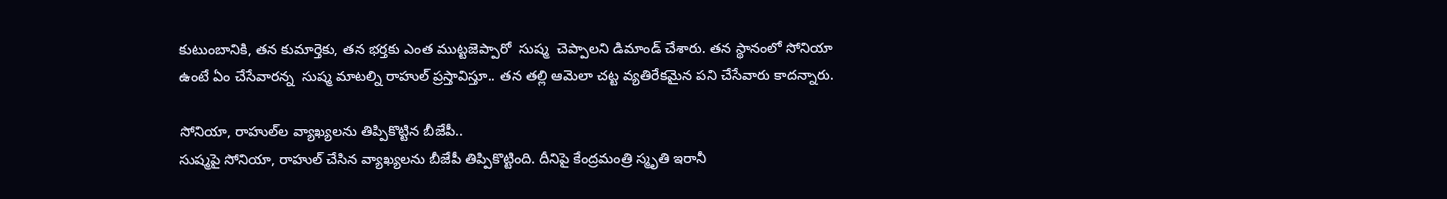కుటుంబానికి, తన కుమార్తెకు, తన భర్తకు ఎంత ముట్టజెప్పారో  సుష్మ  చెప్పాలని డిమాండ్ చేశారు. తన స్థానంలో సోనియా ఉంటే ఏం చేసేవారన్న  సుష్మ మాటల్ని రాహుల్ ప్రస్తావిస్తూ.. తన తల్లి ఆమెలా చట్ట వ్యతిరేకమైన పని చేసేవారు కాదన్నారు.

సోనియా, రాహుల్‌ల వ్యాఖ్యలను తిప్పికొట్టిన బీజేపీ..
సుష్మపై సోనియా, రాహుల్ చేసిన వ్యాఖ్యలను బీజేపీ తిప్పికొట్టింది. దీనిపై కేంద్రమంత్రి స్మృతి ఇరానీ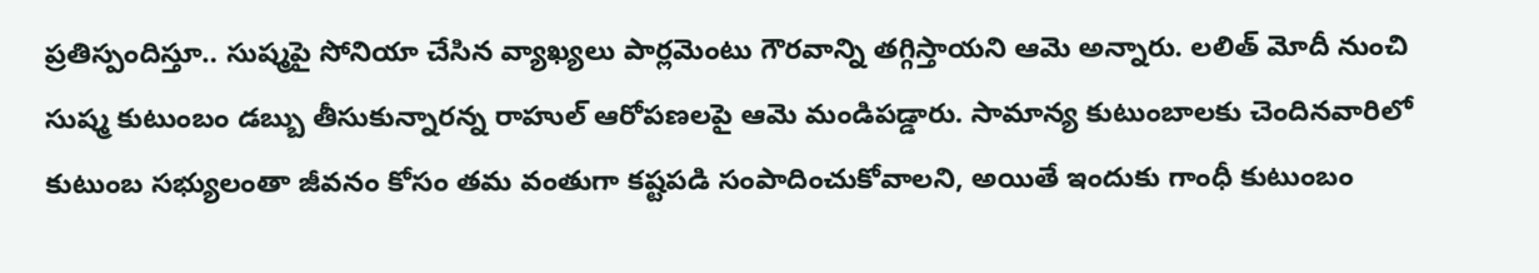ప్రతిస్పందిస్తూ.. సుష్మపై సోనియా చేసిన వ్యాఖ్యలు పార్లమెంటు గౌరవాన్ని తగ్గిస్తాయని ఆమె అన్నారు. లలిత్ మోదీ నుంచి సుష్మ కుటుంబం డబ్బు తీసుకున్నారన్న రాహుల్ ఆరోపణలపై ఆమె మండిపడ్డారు. సామాన్య కుటుంబాలకు చెందినవారిలో కుటుంబ సభ్యులంతా జీవనం కోసం తమ వంతుగా కష్టపడి సంపాదించుకోవాలని, అయితే ఇందుకు గాంధీ కుటుంబం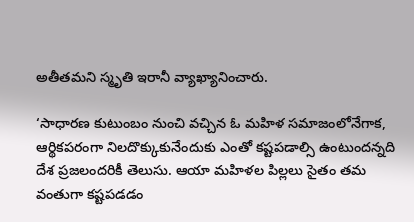అతీతమని స్మృతి ఇరానీ వ్యాఖ్యానించారు.

‘సాధారణ కుటుంబం నుంచి వచ్చిన ఓ మహిళ సమాజంలోనేగాక, ఆర్థికపరంగా నిలదొక్కుకునేందుకు ఎంతో కష్టపడాల్సి ఉంటుందన్నది దేశ ప్రజలందరికీ తెలుసు. ఆయా మహిళల పిల్లలు సైతం తమ వంతుగా కష్టపడడం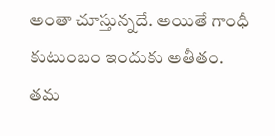అంతా చూస్తున్నదే. అయితే గాంధీ కుటుంబం ఇందుకు అతీతం. తమ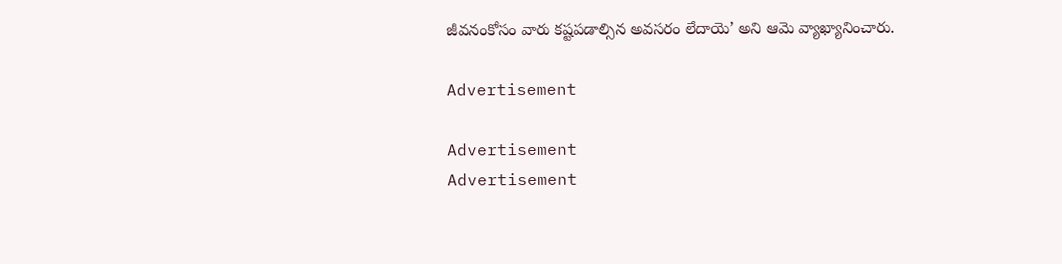జీవనంకోసం వారు కష్టపడాల్సిన అవసరం లేదాయె’ అని ఆమె వ్యాఖ్యానించారు.

Advertisement

Advertisement
Advertisement